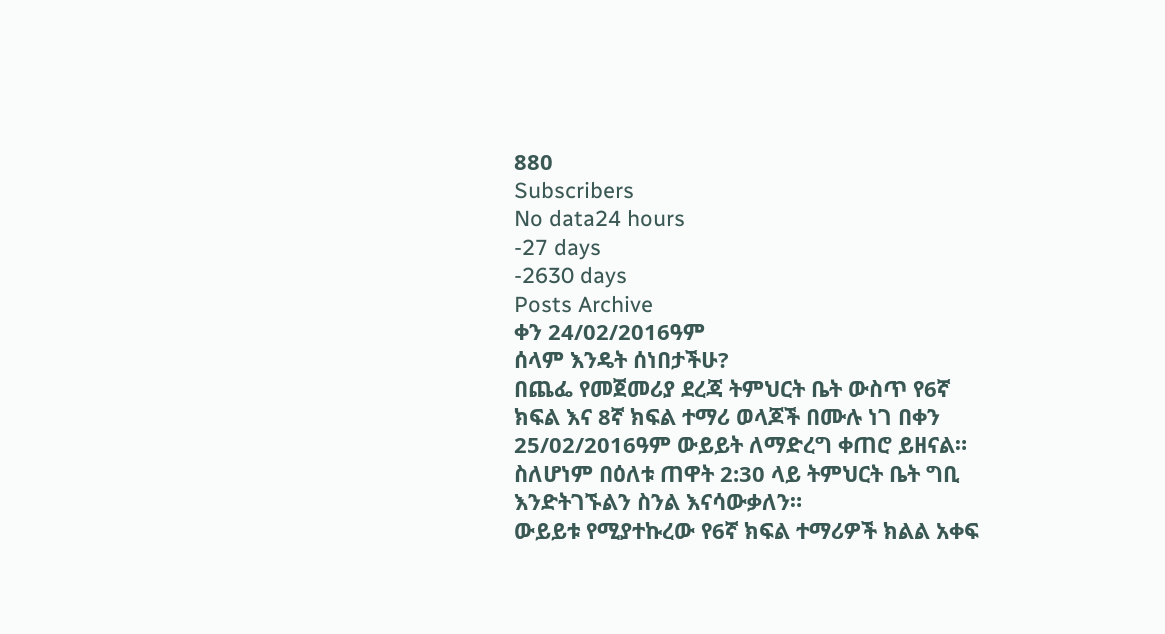880
Subscribers
No data24 hours
-27 days
-2630 days
Posts Archive
ቀን 24/02/2016ዓም
ሰላም እንዴት ሰነበታችሁ?
በጨፌ የመጀመሪያ ደረጃ ትምህርት ቤት ውስጥ የ6ኛ ክፍል እና 8ኛ ክፍል ተማሪ ወላጆች በሙሉ ነገ በቀን 25/02/2016ዓም ውይይት ለማድረግ ቀጠሮ ይዘናል።
ስለሆነም በዕለቱ ጠዋት 2:30 ላይ ትምህርት ቤት ግቢ እንድትገኙልን ስንል እናሳውቃለን።
ውይይቱ የሚያተኩረው የ6ኛ ክፍል ተማሪዎች ክልል አቀፍ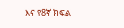እና የ8ኛ ክፍል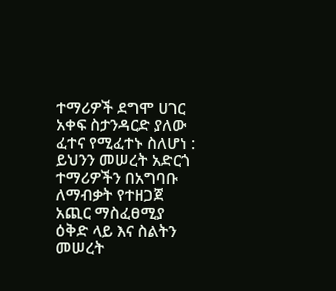ተማሪዎች ደግሞ ሀገር አቀፍ ስታንዳርድ ያለው ፈተና የሚፈተኑ ስለሆነ : ይህንን መሠረት አድርጎ ተማሪዎችን በአግባቡ ለማብቃት የተዘጋጀ አጪር ማስፈፀሚያ ዕቅድ ላይ እና ስልትን መሠረት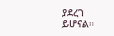ያደረገ ይሆናል።